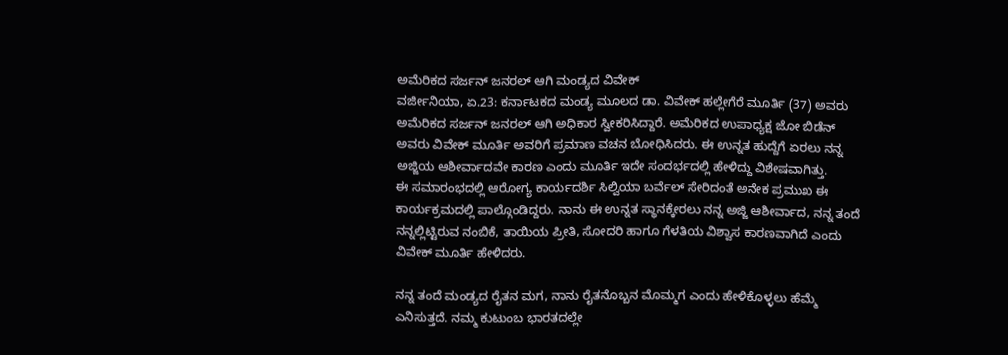ಅಮೆರಿಕದ ಸರ್ಜನ್ ಜನರಲ್ ಆಗಿ ಮಂಡ್ಯದ ವಿವೇಕ್
ವರ್ಜೀನಿಯಾ, ಏ.23: ಕರ್ನಾಟಕದ ಮಂಡ್ಯ ಮೂಲದ ಡಾ. ವಿವೇಕ್ ಹಲ್ಲೇಗೆರೆ ಮೂರ್ತಿ (37) ಅವರು ಅಮೆರಿಕದ ಸರ್ಜನ್ ಜನರಲ್ ಆಗಿ ಅಧಿಕಾರ ಸ್ವೀಕರಿಸಿದ್ದಾರೆ. ಅಮೆರಿಕದ ಉಪಾಧ್ಯಕ್ಷ ಜೋ ಬಿಡೆನ್ ಅವರು ವಿವೇಕ್ ಮೂರ್ತಿ ಅವರಿಗೆ ಪ್ರಮಾಣ ವಚನ ಬೋಧಿಸಿದರು. ಈ ಉನ್ನತ ಹುದ್ದೆಗೆ ಏರಲು ನನ್ನ ಅಜ್ಜಿಯ ಆಶೀರ್ವಾದವೇ ಕಾರಣ ಎಂದು ಮೂರ್ತಿ ಇದೇ ಸಂದರ್ಭದಲ್ಲಿ ಹೇಳಿದ್ದು ವಿಶೇಷವಾಗಿತ್ತು.
ಈ ಸಮಾರಂಭದಲ್ಲಿ ಆರೋಗ್ಯ ಕಾರ್ಯದರ್ಶಿ ಸಿಲ್ವಿಯಾ ಬರ್ವೆಲ್ ಸೇರಿದಂತೆ ಅನೇಕ ಪ್ರಮುಖ ಈ ಕಾರ್ಯಕ್ರಮದಲ್ಲಿ ಪಾಲ್ಗೊಂಡಿದ್ದರು. ನಾನು ಈ ಉನ್ನತ ಸ್ಥಾನಕ್ಕೇರಲು ನನ್ನ ಅಜ್ಜಿ ಆಶೀರ್ವಾದ, ನನ್ನ ತಂದೆ ನನ್ನಲ್ಲಿಟ್ಟಿರುವ ನಂಬಿಕೆ, ತಾಯಿಯ ಪ್ರೀತಿ, ಸೋದರಿ ಹಾಗೂ ಗೆಳತಿಯ ವಿಶ್ವಾಸ ಕಾರಣವಾಗಿದೆ ಎಂದು ವಿವೇಕ್ ಮೂರ್ತಿ ಹೇಳಿದರು.

ನನ್ನ ತಂದೆ ಮಂಡ್ಯದ ರೈತನ ಮಗ, ನಾನು ರೈತನೊಬ್ಬನ ಮೊಮ್ಮಗ ಎಂದು ಹೇಳಿಕೊಳ್ಳಲು ಹೆಮ್ಮೆ ಎನಿಸುತ್ತದೆ. ನಮ್ಮ ಕುಟುಂಬ ಭಾರತದಲ್ಲೇ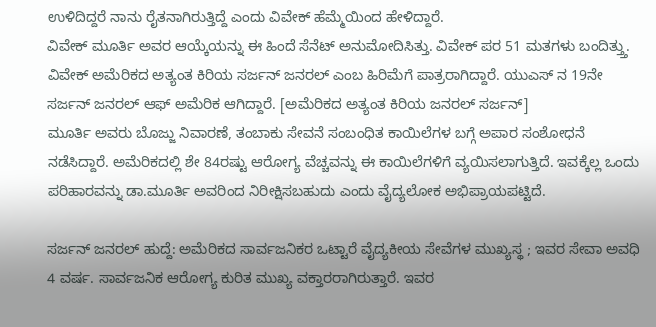ಉಳಿದಿದ್ದರೆ ನಾನು ರೈತನಾಗಿರುತ್ತಿದ್ದೆ ಎಂದು ವಿವೇಕ್ ಹೆಮ್ಮೆಯಿಂದ ಹೇಳಿದ್ದಾರೆ.
ವಿವೇಕ್ ಮೂರ್ತಿ ಅವರ ಆಯ್ಕೆಯನ್ನು ಈ ಹಿಂದೆ ಸೆನೆಟ್ ಅನುಮೋದಿಸಿತ್ತು. ವಿವೇಕ್ ಪರ 51 ಮತಗಳು ಬಂದಿತ್ತ್ತು. ವಿವೇಕ್ ಅಮೆರಿಕದ ಅತ್ಯಂತ ಕಿರಿಯ ಸರ್ಜನ್ ಜನರಲ್ ಎಂಬ ಹಿರಿಮೆಗೆ ಪಾತ್ರರಾಗಿದ್ದಾರೆ. ಯುಎಸ್ ನ 19ನೇ ಸರ್ಜನ್ ಜನರಲ್ ಆಫ್ ಅಮೆರಿಕ ಆಗಿದ್ದಾರೆ. [ಅಮೆರಿಕದ ಅತ್ಯಂತ ಕಿರಿಯ ಜನರಲ್ ಸರ್ಜನ್]
ಮೂರ್ತಿ ಅವರು ಬೊಜ್ಜು ನಿವಾರಣೆ, ತಂಬಾಕು ಸೇವನೆ ಸಂಬಂಧಿತ ಕಾಯಿಲೆಗಳ ಬಗ್ಗೆ ಅಪಾರ ಸಂಶೋಧನೆ ನಡೆಸಿದ್ದಾರೆ. ಅಮೆರಿಕದಲ್ಲಿ ಶೇ 84ರಷ್ಟು ಆರೋಗ್ಯ ವೆಚ್ಚವನ್ನು ಈ ಕಾಯಿಲೆಗಳಿಗೆ ವ್ಯಯಿಸಲಾಗುತ್ತಿದೆ. ಇವಕ್ಕೆಲ್ಲ ಒಂದು ಪರಿಹಾರವನ್ನು ಡಾ.ಮೂರ್ತಿ ಅವರಿಂದ ನಿರೀಕ್ಷಿಸಬಹುದು ಎಂದು ವೈದ್ಯಲೋಕ ಅಭಿಪ್ರಾಯಪಟ್ಟಿದೆ.

ಸರ್ಜನ್ ಜನರಲ್ ಹುದ್ದೆ: ಅಮೆರಿಕದ ಸಾರ್ವಜನಿಕರ ಒಟ್ಟಾರೆ ವೈದ್ಯಕೀಯ ಸೇವೆಗಳ ಮುಖ್ಯಸ್ಥ ; ಇವರ ಸೇವಾ ಅವಧಿ 4 ವರ್ಷ. ಸಾರ್ವಜನಿಕ ಆರೋಗ್ಯ ಕುರಿತ ಮುಖ್ಯ ವಕ್ತಾರರಾಗಿರುತ್ತಾರೆ. ಇವರ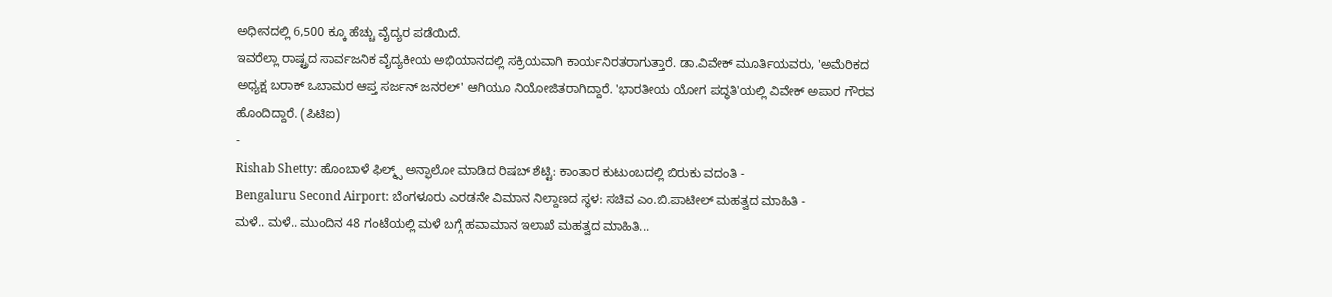ಅಧೀನದಲ್ಲಿ 6,500 ಕ್ಕೂ ಹೆಚ್ಚು ವೈದ್ಯರ ಪಡೆಯಿದೆ.
ಇವರೆಲ್ಲಾ ರಾಷ್ಟ್ರದ ಸಾರ್ವಜನಿಕ ವೈದ್ಯಕೀಯ ಅಭಿಯಾನದಲ್ಲಿ ಸಕ್ರಿಯವಾಗಿ ಕಾರ್ಯನಿರತರಾಗುತ್ತಾರೆ. ಡಾ.ವಿವೇಕ್ ಮೂರ್ತಿಯವರು, 'ಅಮೆರಿಕದ ಅಧ್ಯಕ್ಷ ಬರಾಕ್ ಒಬಾಮರ ಆಪ್ತ ಸರ್ಜನ್ ಜನರಲ್' ಆಗಿಯೂ ನಿಯೋಜಿತರಾಗಿದ್ದಾರೆ. 'ಭಾರತೀಯ ಯೋಗ ಪದ್ಧತಿ'ಯಲ್ಲಿ ವಿವೇಕ್ ಅಪಾರ ಗೌರವ ಹೊಂದಿದ್ದಾರೆ. (ಪಿಟಿಐ)
-
Rishab Shetty: ಹೊಂಬಾಳೆ ಫಿಲ್ಮ್ಸ್ ಅನ್ಫಾಲೋ ಮಾಡಿದ ರಿಷಬ್ ಶೆಟ್ಟಿ: ಕಾಂತಾರ ಕುಟುಂಬದಲ್ಲಿ ಬಿರುಕು ವದಂತಿ -
Bengaluru Second Airport: ಬೆಂಗಳೂರು ಎರಡನೇ ವಿಮಾನ ನಿಲ್ದಾಣದ ಸ್ಥಳ: ಸಚಿವ ಎಂ.ಬಿ.ಪಾಟೀಲ್ ಮಹತ್ವದ ಮಾಹಿತಿ -
ಮಳೆ.. ಮಳೆ.. ಮುಂದಿನ 48 ಗಂಟೆಯಲ್ಲಿ ಮಳೆ ಬಗ್ಗೆ ಹವಾಮಾನ ಇಲಾಖೆ ಮಹತ್ವದ ಮಾಹಿತಿ...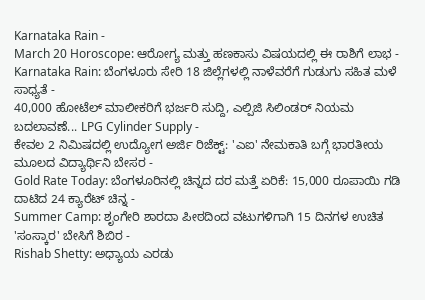Karnataka Rain -
March 20 Horoscope: ಆರೋಗ್ಯ ಮತ್ತು ಹಣಕಾಸು ವಿಷಯದಲ್ಲಿ ಈ ರಾಶಿಗೆ ಲಾಭ -
Karnataka Rain: ಬೆಂಗಳೂರು ಸೇರಿ 18 ಜಿಲ್ಲೆಗಳಲ್ಲಿ ನಾಳೆವರೆಗೆ ಗುಡುಗು ಸಹಿತ ಮಳೆ ಸಾಧ್ಯತೆ -
40,000 ಹೋಟೆಲ್ ಮಾಲೀಕರಿಗೆ ಭರ್ಜರಿ ಸುದ್ದಿ, ಎಲ್ಪಿಜಿ ಸಿಲಿಂಡರ್ ನಿಯಮ ಬದಲಾವಣೆ... LPG Cylinder Supply -
ಕೇವಲ 2 ನಿಮಿಷದಲ್ಲಿ ಉದ್ಯೋಗ ಅರ್ಜಿ ರಿಜೆಕ್ಟ್: 'ಎಐ' ನೇಮಕಾತಿ ಬಗ್ಗೆ ಭಾರತೀಯ ಮೂಲದ ವಿದ್ಯಾರ್ಥಿನಿ ಬೇಸರ -
Gold Rate Today: ಬೆಂಗಳೂರಿನಲ್ಲಿ ಚಿನ್ನದ ದರ ಮತ್ತೆ ಏರಿಕೆ: 15,000 ರೂಪಾಯಿ ಗಡಿ ದಾಟಿದ 24 ಕ್ಯಾರೆಟ್ ಚಿನ್ನ -
Summer Camp: ಶೃಂಗೇರಿ ಶಾರದಾ ಪೀಠದಿಂದ ವಟುಗಳಿಗಾಗಿ 15 ದಿನಗಳ ಉಚಿತ 'ಸಂಸ್ಕಾರ' ಬೇಸಿಗೆ ಶಿಬಿರ -
Rishab Shetty: ಅಧ್ಯಾಯ ಎರಡು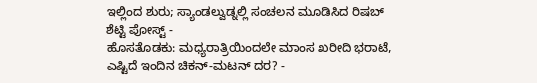ಇಲ್ಲಿಂದ ಶುರು; ಸ್ಯಾಂಡಲ್ವುಡ್ನಲ್ಲಿ ಸಂಚಲನ ಮೂಡಿಸಿದ ರಿಷಬ್ ಶೆಟ್ಟಿ ಪೋಸ್ಟ್ -
ಹೊಸತೊಡಕು: ಮಧ್ಯರಾತ್ರಿಯಿಂದಲೇ ಮಾಂಸ ಖರೀದಿ ಭರಾಟೆ, ಎಷ್ಟಿದೆ ಇಂದಿನ ಚಿಕನ್-ಮಟನ್ ದರ? -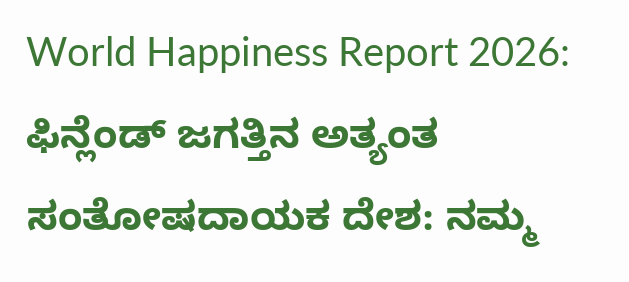World Happiness Report 2026: ಫಿನ್ಲೆಂಡ್ ಜಗತ್ತಿನ ಅತ್ಯಂತ ಸಂತೋಷದಾಯಕ ದೇಶ: ನಮ್ಮ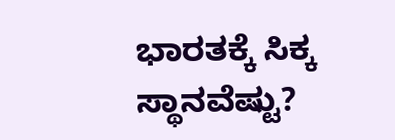ಭಾರತಕ್ಕೆ ಸಿಕ್ಕ ಸ್ಥಾನವೆಷ್ಟು?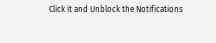Click it and Unblock the Notifications